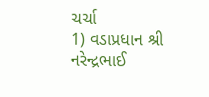ચર્ચા
1) વડાપ્રધાન શ્રી નરેન્દ્રભાઈ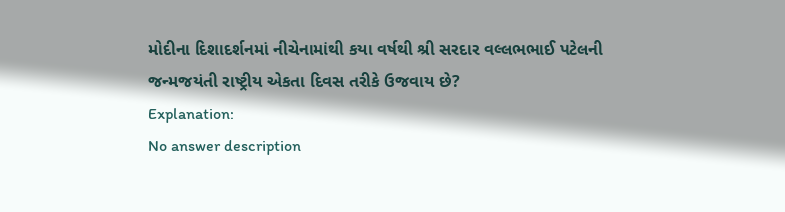મોદીના દિશાદર્શનમાં નીચેનામાંથી કયા વર્ષથી શ્રી સરદાર વલ્લભભાઈ પટેલની જન્મજયંતી રાષ્ટ્રીય એકતા દિવસ તરીકે ઉજવાય છે?
Explanation:
No answer description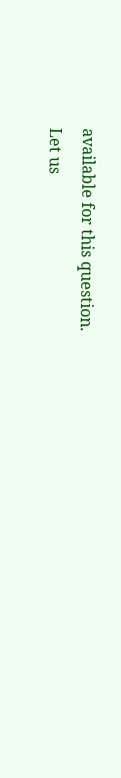available for this question.
Let us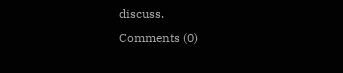discuss.
Comments (0)